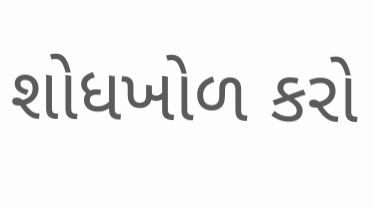શોધખોળ કરો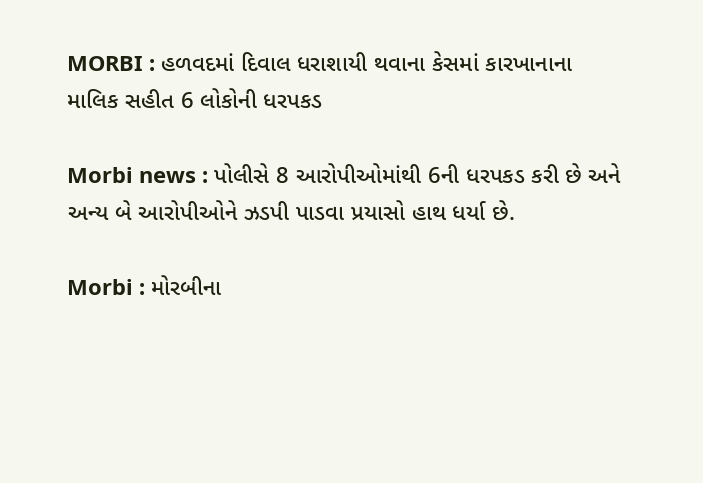MORBI : હળવદમાં દિવાલ ધરાશાયી થવાના કેસમાં કારખાનાના માલિક સહીત 6 લોકોની ધરપકડ

Morbi news : પોલીસે 8 આરોપીઓમાંથી 6ની ધરપકડ કરી છે અને અન્ય બે આરોપીઓને ઝડપી પાડવા પ્રયાસો હાથ ધર્યા છે.

Morbi : મોરબીના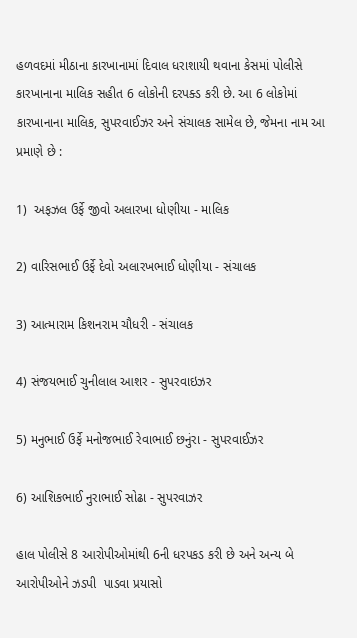હળવદમાં મીઠાના કારખાનામાં દિવાલ ધરાશાયી થવાના કેસમાં પોલીસે  કારખાનાના માલિક સહીત 6 લોકોની દરપક્ડ કરી છે. આ 6 લોકોમાં કારખાનાના માલિક, સુપરવાઈઝર અને સંચાલક સામેલ છે, જેમના નામ આ પ્રમાણે છે :

1)  અફઝલ ઉર્ફે જીવો અલારખા ધોણીયા - માલિક

2) વારિસભાઈ ઉર્ફે દેવો અલારખભાઈ ધોણીયા - સંચાલક

3) આત્મારામ કિશનરામ ચૌધરી - સંચાલક

4) સંજયભાઈ ચુનીલાલ આશર - સુપરવાઇઝર

5) મનુભાઈ ઉર્ફે મનોજભાઈ રેવાભાઈ છનુંરા - સુપરવાઈઝર

6) આશિકભાઈ નુરાભાઈ સોઢા - સુપરવાઝર

હાલ પોલીસે 8 આરોપીઓમાંથી 6ની ધરપકડ કરી છે અને અન્ય બે આરોપીઓને ઝડપી  પાડવા પ્રયાસો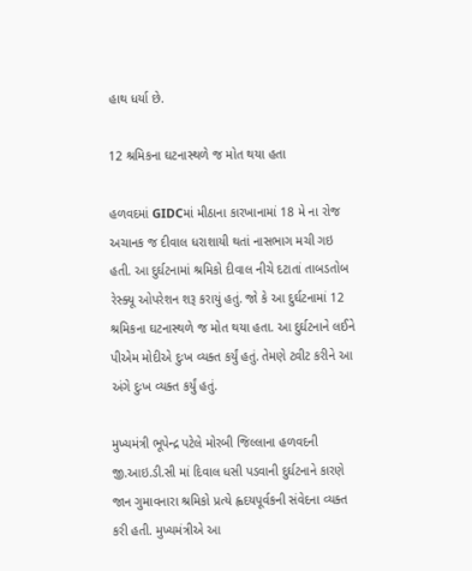હાથ ધર્યા છે.

12 શ્રમિકના ઘટનાસ્થળે જ મોત થયા હતા

હળવદમાં GIDCમાં મીઠાના કારખાનામાં 18 મે ના રોજ અચાનક જ દીવાલ ધરાશાયી થતાં નાસભાગ મચી ગઇ હતી. આ દુર્ઘટનામાં શ્રમિકો દીવાલ નીચે દટાતાં તાબડતોબ રેસ્ક્યૂ ઓપરેશન શરૂ કરાયું હતું. જો કે આ દુર્ઘટનામાં 12 શ્રમિકના ઘટનાસ્થળે જ મોત થયા હતા. આ દુર્ઘટનાને લઈને પીએમ મોદીએ દુઃખ વ્યક્ત કર્યું હતું. તેમણે ટ્વીટ કરીને આ અંગે દુઃખ વ્યક્ત કર્યું હતું.

મુખ્યમંત્રી ભૂપેન્દ્ર પટેલે મોરબી જિલ્લાના હળવદની જી.આઇ.ડી.સી માં દિવાલ ધસી પડવાની દુર્ઘટનાને કારણે જાન ગુમાવનારા શ્રમિકો પ્રત્યે હ્વદયપૂર્વકની સંવેદના વ્યક્ત કરી હતી. મુખ્યમંત્રીએ આ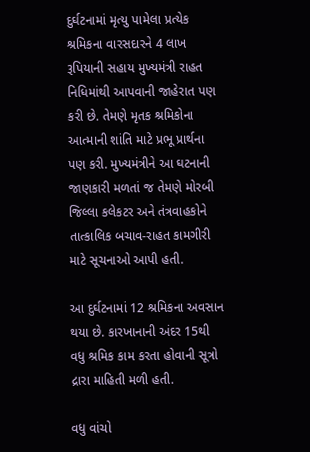દુર્ઘટનામાં મૃત્યુ પામેલા પ્રત્યેક શ્રમિકના વારસદારને 4 લાખ રૂપિયાની સહાય મુખ્યમંત્રી રાહત નિધિમાંથી આપવાની જાહેરાત પણ કરી છે. તેમણે મૃતક શ્રમિકોના આત્માની શાંતિ માટે પ્રભૂ પ્રાર્થના પણ કરી. મુખ્યમંત્રીને આ ઘટનાની જાણકારી મળતાં જ તેમણે મોરબી જિલ્લા કલેકટર અને તંત્રવાહકોને તાત્કાલિક બચાવ-રાહત કામગીરી માટે સૂચનાઓ આપી હતી.

આ દુર્ઘટનામાં 12 શ્રમિકના અવસાન થયા છે. કારખાનાની અંદર 15થી વધુ શ્રમિક કામ કરતા હોવાની સૂત્રો દ્રારા માહિતી મળી હતી.

વધુ વાંચો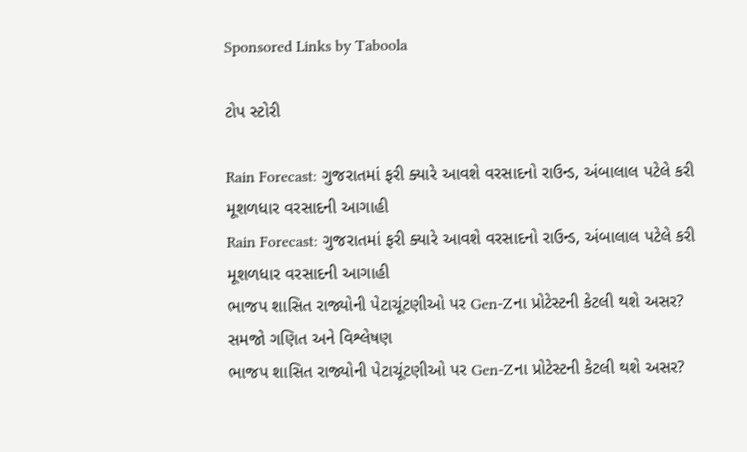Sponsored Links by Taboola

ટોપ સ્ટોરી

Rain Forecast: ગુજરાતમાં ફરી ક્યારે આવશે વરસાદનો રાઉન્ડ, અંબાલાલ પટેલે કરી મૂશળધાર વરસાદની આગાહી
Rain Forecast: ગુજરાતમાં ફરી ક્યારે આવશે વરસાદનો રાઉન્ડ, અંબાલાલ પટેલે કરી મૂશળધાર વરસાદની આગાહી
ભાજપ શાસિત રાજ્યોની પેટાચૂંટણીઓ પર Gen-Zના પ્રોટેસ્ટની કેટલી થશે અસર? સમજો ગણિત અને વિશ્લેષણ
ભાજપ શાસિત રાજ્યોની પેટાચૂંટણીઓ પર Gen-Zના પ્રોટેસ્ટની કેટલી થશે અસર?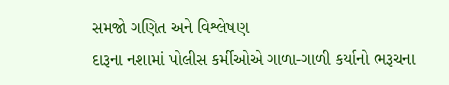સમજો ગણિત અને વિશ્લેષણ
દારૂના નશામાં પોલીસ કર્મીઓએ ગાળા-ગાળી કર્યાનો ભરૂચના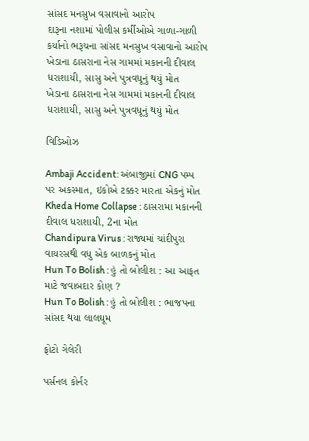સાંસદ મનસુખ વસાવાનો આરોપ
દારૂના નશામાં પોલીસ કર્મીઓએ ગાળા-ગાળી કર્યાનો ભરૂચના સાંસદ મનસુખ વસાવાનો આરોપ
ખેડાના ઠાસરાના નેસ ગામમાં મકાનની દીવાલ ધરાશાયી, સાસુ અને પુત્રવધૂનું થયું મોત
ખેડાના ઠાસરાના નેસ ગામમાં મકાનની દીવાલ ધરાશાયી, સાસુ અને પુત્રવધૂનું થયું મોત

વિડિઓઝ

Ambaji Accident: અંબાજીમાં CNG પમ્પ પર અકસ્માત, ઇકોએ ટક્કર મારતા એકનું મોત
Kheda Home Collapse : ઠાસરામા મકાનની દીવાલ ધરાશાયી, 2ના મોત
Chandipura Virus : રાજ્યમાં ચાંદીપુરા વાયરસથી વધુ એક બાળકનું મોત
Hun To Bolish : હું તો બોલીશ : આ આફત માટે જવાબદાર કોણ ?
Hun To Bolish : હું તો બોલીશ : ભાજપના સાંસદ થયા લાલઘૂમ

ફોટો ગેલેરી

પર્સનલ કોર્નર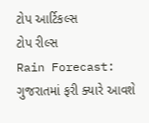ટોપ આર્ટિકલ્સ
ટોપ રીલ્સ
Rain Forecast: ગુજરાતમાં ફરી ક્યારે આવશે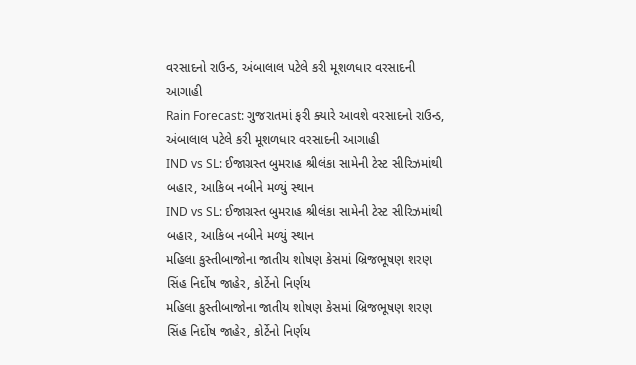વરસાદનો રાઉન્ડ, અંબાલાલ પટેલે કરી મૂશળધાર વરસાદની આગાહી
Rain Forecast: ગુજરાતમાં ફરી ક્યારે આવશે વરસાદનો રાઉન્ડ, અંબાલાલ પટેલે કરી મૂશળધાર વરસાદની આગાહી
IND vs SL: ઈજાગ્રસ્ત બુમરાહ શ્રીલંકા સામેની ટેસ્ટ સીરિઝમાંથી બહાર, આકિબ નબીને મળ્યું સ્થાન
IND vs SL: ઈજાગ્રસ્ત બુમરાહ શ્રીલંકા સામેની ટેસ્ટ સીરિઝમાંથી બહાર, આકિબ નબીને મળ્યું સ્થાન
મહિલા કુસ્તીબાજોના જાતીય શોષણ કેસમાં બ્રિજભૂષણ શરણ સિંહ નિર્દોષ જાહેર, કોર્ટેનો નિર્ણય
મહિલા કુસ્તીબાજોના જાતીય શોષણ કેસમાં બ્રિજભૂષણ શરણ સિંહ નિર્દોષ જાહેર, કોર્ટેનો નિર્ણય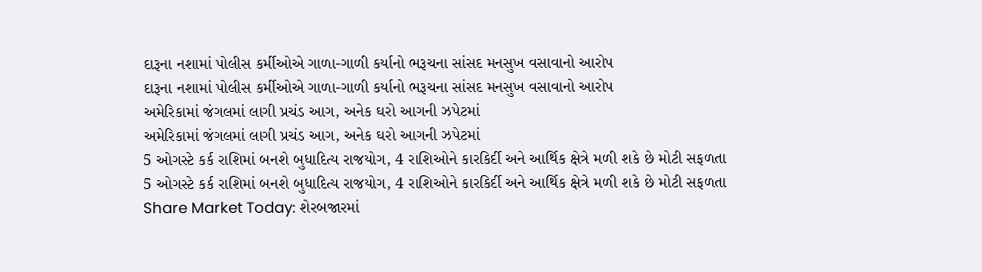દારૂના નશામાં પોલીસ કર્મીઓએ ગાળા-ગાળી કર્યાનો ભરૂચના સાંસદ મનસુખ વસાવાનો આરોપ
દારૂના નશામાં પોલીસ કર્મીઓએ ગાળા-ગાળી કર્યાનો ભરૂચના સાંસદ મનસુખ વસાવાનો આરોપ
અમેરિકામાં જંગલમાં લાગી પ્રચંડ આગ, અનેક ઘરો આગની ઝપેટમાં
અમેરિકામાં જંગલમાં લાગી પ્રચંડ આગ, અનેક ઘરો આગની ઝપેટમાં
5 ઓગસ્ટે કર્ક રાશિમાં બનશે બુધાદિત્ય રાજયોગ, 4 રાશિઓને કારકિર્દી અને આર્થિક ક્ષેત્રે મળી શકે છે મોટી સફળતા
5 ઓગસ્ટે કર્ક રાશિમાં બનશે બુધાદિત્ય રાજયોગ, 4 રાશિઓને કારકિર્દી અને આર્થિક ક્ષેત્રે મળી શકે છે મોટી સફળતા
Share Market Today: શેરબજારમાં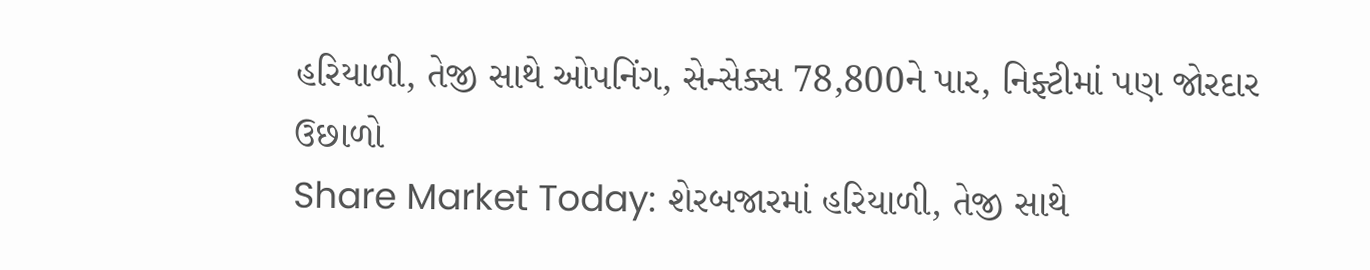હરિયાળી, તેજી સાથે ઓપનિંગ, સેન્સેક્સ 78,800ને પાર, નિફ્ટીમાં પણ જોરદાર ઉછાળો
Share Market Today: શેરબજારમાં હરિયાળી, તેજી સાથે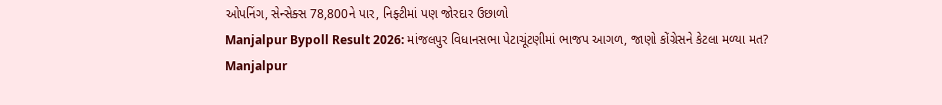ઓપનિંગ, સેન્સેક્સ 78,800ને પાર, નિફ્ટીમાં પણ જોરદાર ઉછાળો
Manjalpur Bypoll Result 2026: માંજલપુર વિધાનસભા પેટાચૂંટણીમાં ભાજપ આગળ, જાણો કોંગ્રેસને કેટલા મળ્યા મત?
Manjalpur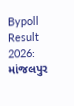Bypoll Result 2026: માંજલપુર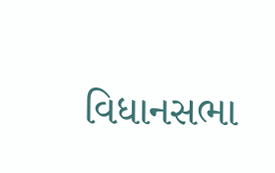વિધાનસભા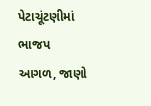પેટાચૂંટણીમાં ભાજપ આગળ, જાણો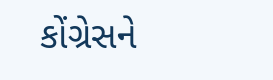કોંગ્રેસને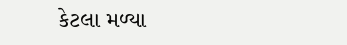કેટલા મળ્યા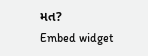મત?
Embed widget